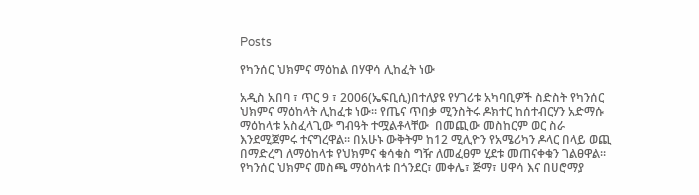Posts

የካንሰር ህክምና ማዕከል በሃዋሳ ሊከፈት ነው

አዲስ አበባ ፣ ጥር 9 ፣ 2006(ኤፍቢሲ)በተለያዩ የሃገሪቱ አካባቢዎች ስድስት የካንሰር ህክምና ማዕከላት ሊከፈቱ ነው። የጤና ጥበቃ ሚንስትሩ ዶክተር ከሰተብርሃን አድማሱ ማዕከላቱ አስፈላጊው ግብዓት ተሟልቶላቸው  በመጪው መስከርም ወር ስራ እንደሚጀምሩ ተናግረዋል። በአሁኑ ውቅትም ከ12 ሚሊዮን የአሜሪካን ዶላር በላይ ወጪ በማድረግ ለማዕከላቱ የህክምና ቁሳቁስ ግዥ ለመፈፀም ሂደቱ መጠናቀቁን ገልፀዋል። የካንሰር ህክምና መስጫ ማዕከላቱ በጎንደር፣ መቀሌ፣ ጅማ፣ ሀዋሳ እና በሀሮማያ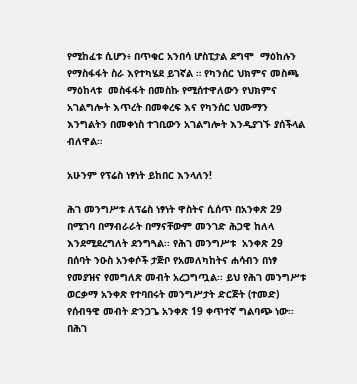የሚከፈቱ ሲሆን፥ በጥቁር አንበሳ ሆስፒታል ደግሞ  ማዕከሉን የማስፋፋት ስራ እየተካሄደ ይገኛል ። የካንሰር ህክምና መስጫ ማዕከላቱ  መስፋፋት በመስኩ የሚሰተዋለውን የህክምና አገልግሎት እጥረት በመቀረፍ እና የካንሰር ህሙማን እንግልትን በመቀነስ ተገቢውን አገልግሎት እንዲያገኙ ያሰችላል ብለዋል።

አሁንም የፕሬስ ነፃነት ይከበር እንላለን!

ሕገ መንግሥቱ ለፕሬስ ነፃነት ዋስትና ሲሰጥ በአንቀጽ 29 በሚገባ በማብራራት በማናቸውም መንገድ ሕጋዊ ከለላ እንደሚደረግለት ደንግጓል፡፡ የሕገ መንግሥቱ  አንቀጽ 29 በሰባት ንዑስ አንቀሶች ታጅቦ የአመለካከትና ሐሳብን በነፃ የመያዝና የመግለጽ መብት አረጋግጧል፡፡ ይህ የሕገ መንግሥቱ ወርቃማ አንቀጽ የተባበሩት መንግሥታት ድርጅት (ተመድ) የሰብዓዊ መብት ድንጋጌ አንቀጽ 19 ቀጥተኛ ግልባጭ ነው፡፡ በሕገ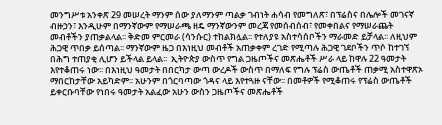መንግሥቱ አንቀጽ 29 መሠረት ማንም ሰው ያለማንም ጣልቃ ገብነት ሐሳብ የመግለጽ፣ በፕሬስና በሌሎች መገናኛ ብዙኃን፣ እንዲሁም በማንኛውም የማሠራጫ ዘዴ ማንኛውንም መረጃ የመሰብሰብ፣ የመቀበልና የማሠራጨት መብቶችን ያጠቃልላል፡፡ ቅድመ ምርመራ (ሳንሱር) ተከልክሏል፡፡ የተለያዩ አስተሳሰቦችን ማራመድ ይቻላል፡፡ ለዚህም ሕጋዊ ጥበቃ ይሰጣል፡፡ ማንኛውም ዜጋ በእነዚህ መብቶች አጠቃቀም ረገድ የሚጣሉ ሕጋዊ ገደቦችን ጥሶ ከተገኘ በሕግ ተጠያቂ ሊሆን ይችላል ይላል፡፡  ኢትዮጵያ ውስጥ የግል ጋዜጦችና መጽሔቶች ሥራ ላይ ከዋሉ 22 ዓመታት እየተቆጠሩ ነው፡፡ በእነዚህ ዓመታት በበርካታ ውጣ ውረዶች ውስጥ በማለፍ የግሉ ፕሬስ ውጤቶች ጠቃሚ አስተዋጽኦ ማበርከታቸው አይካድም፡፡ አሁንም በጎርባጣው ጎዳና ላይ እየተጓዙ ናቸው፡፡ በመቶዎች የሚቆጠሩ የፕሬስ ውጤቶች ይቀርቡባቸው የነበሩ ዓመታት አልፈው አሁን ውስን ጋዜጦችና መጽሔቶች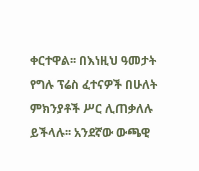ቀርተዋል፡፡ በእነዚህ ዓመታት የግሉ ፕሬስ ፈተናዎች በሁለት ምክንያቶች ሥር ሊጠቃለሉ ይችላሉ፡፡ አንደኛው ውጫዊ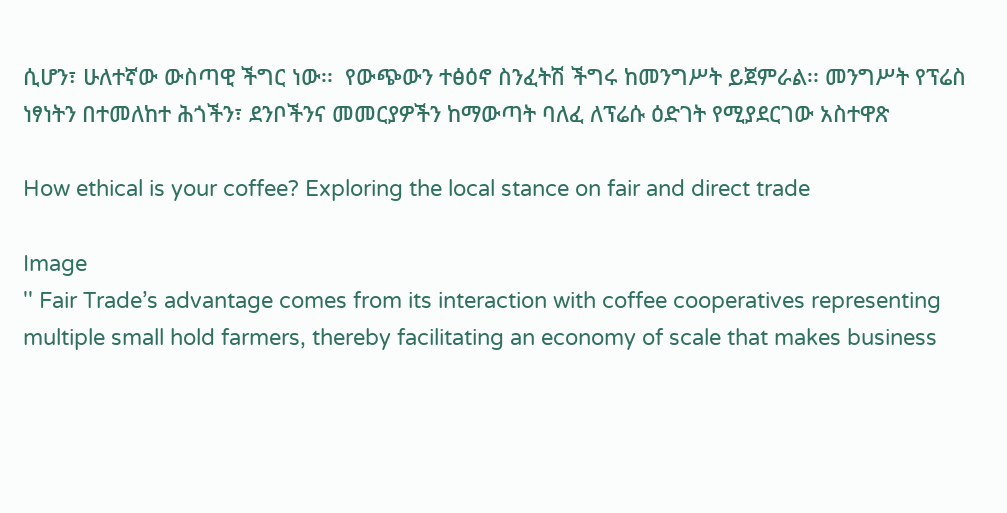ሲሆን፣ ሁለተኛው ውስጣዊ ችግር ነው፡፡  የውጭውን ተፅዕኖ ስንፈትሽ ችግሩ ከመንግሥት ይጀምራል፡፡ መንግሥት የፕሬስ ነፃነትን በተመለከተ ሕጎችን፣ ደንቦችንና መመርያዎችን ከማውጣት ባለፈ ለፕሬሱ ዕድገት የሚያደርገው አስተዋጽ

How ethical is your coffee? Exploring the local stance on fair and direct trade

Image
'' Fair Trade’s advantage comes from its interaction with coffee cooperatives representing multiple small hold farmers, thereby facilitating an economy of scale that makes business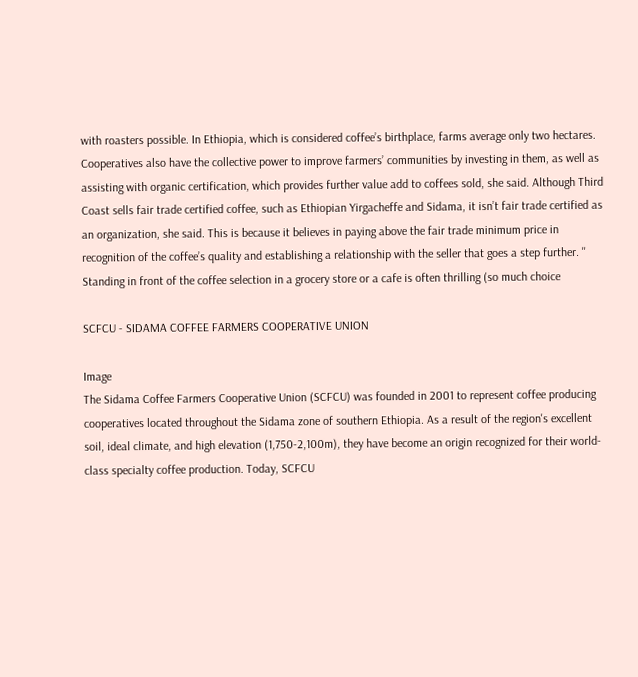with roasters possible. In Ethiopia, which is considered coffee’s birthplace, farms average only two hectares. Cooperatives also have the collective power to improve farmers’ communities by investing in them, as well as assisting with organic certification, which provides further value add to coffees sold, she said. Although Third Coast sells fair trade certified coffee, such as Ethiopian Yirgacheffe and Sidama, it isn’t fair trade certified as an organization, she said. This is because it believes in paying above the fair trade minimum price in recognition of the coffee’s quality and establishing a relationship with the seller that goes a step further. '' Standing in front of the coffee selection in a grocery store or a cafe is often thrilling (so much choice

SCFCU - SIDAMA COFFEE FARMERS COOPERATIVE UNION

Image
The Sidama Coffee Farmers Cooperative Union (SCFCU) was founded in 2001 to represent coffee producing cooperatives located throughout the Sidama zone of southern Ethiopia. As a result of the region's excellent soil, ideal climate, and high elevation (1,750-2,100m), they have become an origin recognized for their world-class specialty coffee production. Today, SCFCU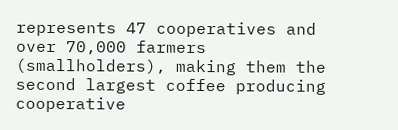represents 47 cooperatives and over 70,000 farmers (smallholders), making them the second largest coffee producing cooperative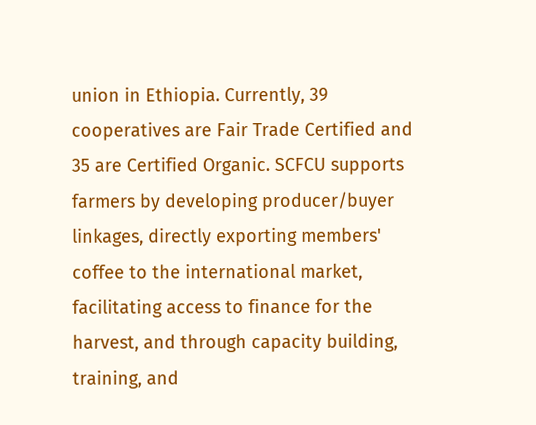union in Ethiopia. Currently, 39 cooperatives are Fair Trade Certified and 35 are Certified Organic. SCFCU supports farmers by developing producer/buyer linkages, directly exporting members' coffee to the international market, facilitating access to finance for the harvest, and through capacity building, training, and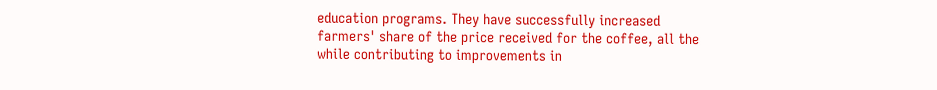education programs. They have successfully increased farmers' share of the price received for the coffee, all the while contributing to improvements in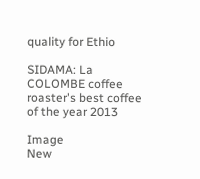quality for Ethio

SIDAMA: La COLOMBE coffee roaster's best coffee of the year 2013

Image
New